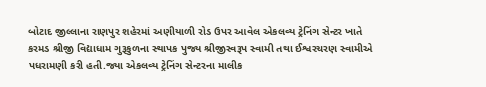બોટાદ જીલ્લાના રાણપુર શહેરમાં અણીયાળી રોડ ઉપર આવેલ એકલવ્ય ટ્રેનિંગ સેન્ટર ખાતે કરમડ શ્રીજી વિદ્યાધામ ગુરૂકુળના સ્થાપક પુજ્ય શ્રીજીસ્વરૂપ સ્વામી તથા ઈશ્વરચરણ સ્વામીએ પધરામણી કરી હતી.જ્યા એકલવ્ય ટ્રેનિંગ સેન્ટરના માલીક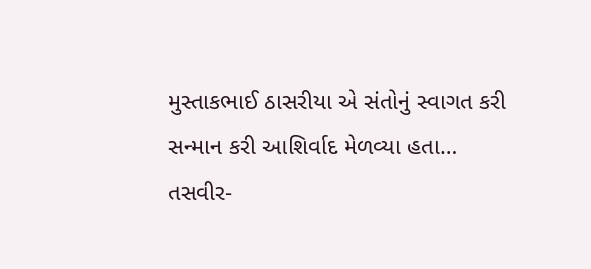મુસ્તાકભાઈ ઠાસરીયા એ સંતોનું સ્વાગત કરી સન્માન કરી આશિર્વાદ મેળવ્યા હતા…
તસવીર-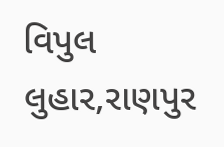વિપુલ લુહાર,રાણપુર